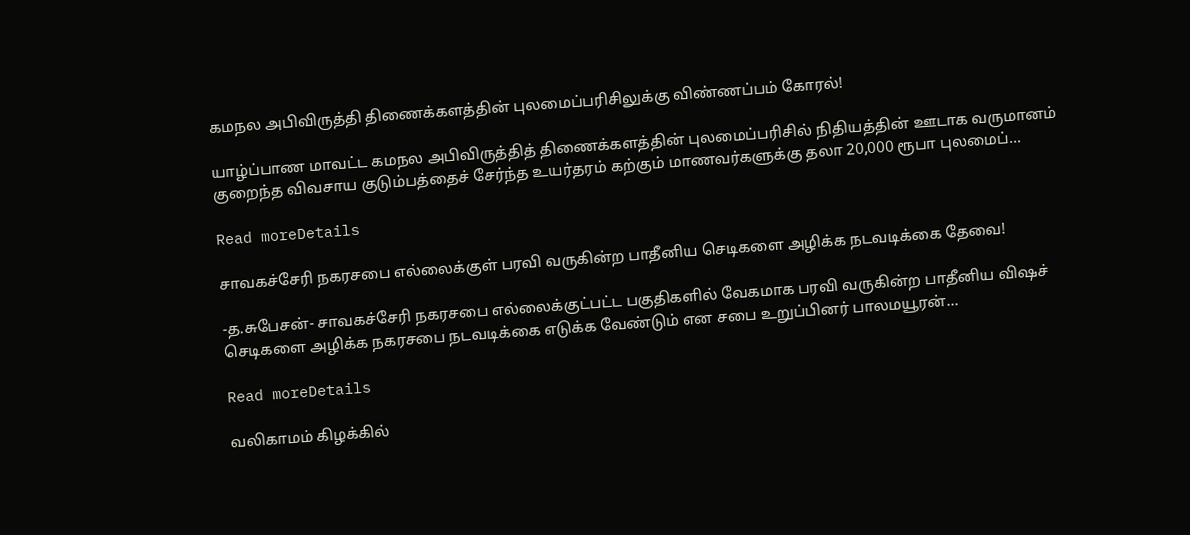கமநல அபிவிருத்தி திணைக்களத்தின் புலமைப்பரிசிலுக்கு விண்ணப்பம் கோரல்!

யாழ்ப்பாண மாவட்ட கமநல அபிவிருத்தித் திணைக்களத்தின் புலமைப்பரிசில் நிதியத்தின் ஊடாக வருமானம் குறைந்த விவசாய குடும்பத்தைச் சேர்ந்த உயர்தரம் கற்கும் மாணவர்களுக்கு தலா 20,000 ரூபா புலமைப்...

Read moreDetails

சாவகச்சேரி நகரசபை எல்லைக்குள் பரவி வருகின்ற பாதீனிய செடிகளை அழிக்க நடவடிக்கை தேவை!

-த.சுபேசன்- சாவகச்சேரி நகரசபை எல்லைக்குட்பட்ட பகுதிகளில் வேகமாக பரவி வருகின்ற பாதீனிய விஷச் செடிகளை அழிக்க நகரசபை நடவடிக்கை எடுக்க வேண்டும் என சபை உறுப்பினர் பாலமயூரன்...

Read moreDetails

வலிகாமம் கிழக்கில்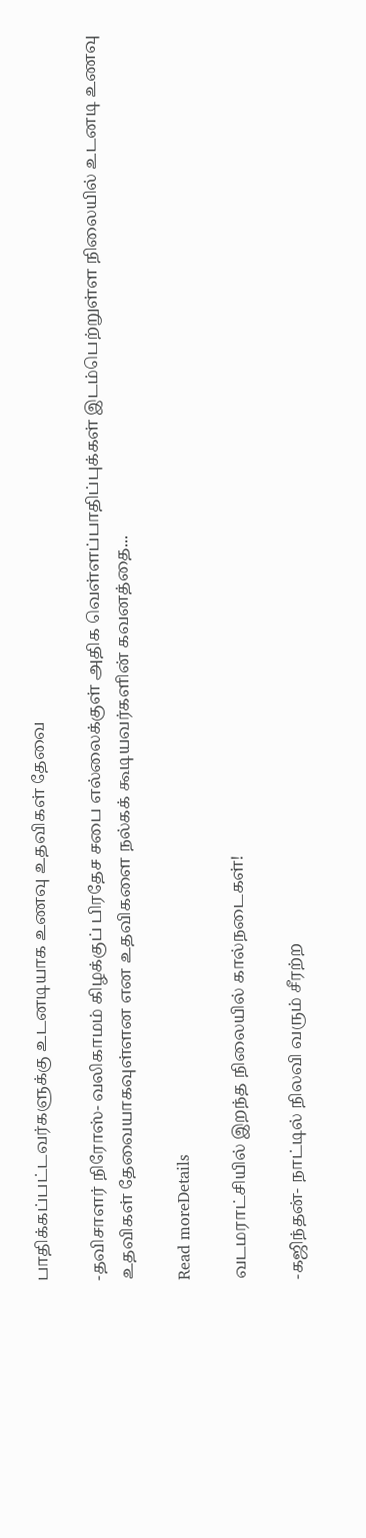பாதிக்கப்பட்டவர்களுக்கு உடனடியாக உணவு உதவிகள் தேவை

-தவிசாளர் நிரோஸ்- வலிகாமம் கிழக்குப் பிரதேச சபை எல்லைக்குள் அதிக வெள்ளப்பாதிப்புக்கள் இடம்பெற்றுள்ள நிலையில் உடனடி உணவு உதவிகள் தேவையாகவுள்ளன என உதவிகளை நல்கக் கூடியவர்களின் கவனத்தை...

Read moreDetails

வடமராட்சியில் இறந்த நிலையில் கால்நடைகள்!

-கஜிந்தன்- நாட்டில் நிலவி வரும் சீரற்ற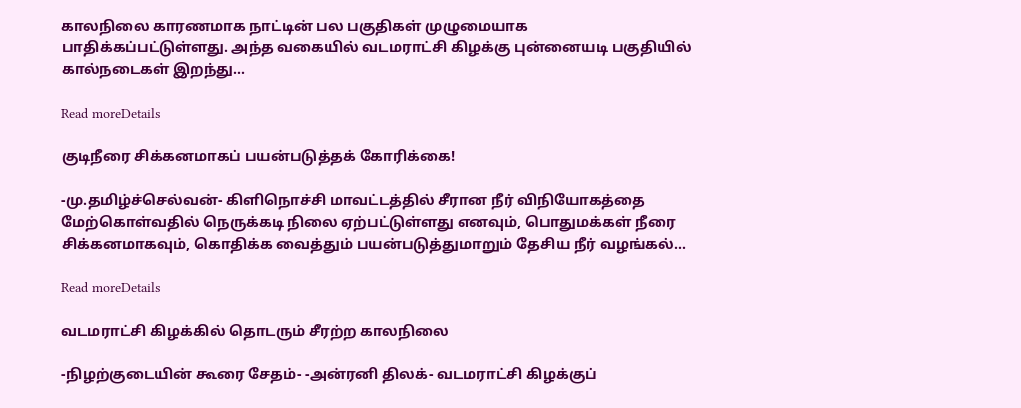காலநிலை காரணமாக நாட்டின் பல பகுதிகள் முழுமையாக பாதிக்கப்பட்டுள்ளது. அந்த வகையில் வடமராட்சி கிழக்கு புன்னையடி பகுதியில் கால்நடைகள் இறந்து...

Read moreDetails

குடிநீரை சிக்கனமாகப் பயன்படுத்தக் கோரிக்கை!

-மு.தமிழ்ச்செல்வன்- கிளிநொச்சி மாவட்டத்தில் சீரான நீர் விநியோகத்தை மேற்கொள்வதில் நெருக்கடி நிலை ஏற்பட்டுள்ளது எனவும், பொதுமக்கள் நீரை சிக்கனமாகவும், கொதிக்க வைத்தும் பயன்படுத்துமாறும் தேசிய நீர் வழங்கல்...

Read moreDetails

வடமராட்சி கிழக்கில் தொடரும் சீரற்ற காலநிலை

-நிழற்குடையின் கூரை சேதம்- -அன்ரனி திலக்- வடமராட்சி கிழக்குப்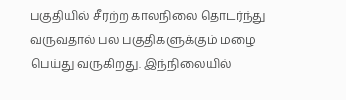பகுதியில் சீரற்ற காலநிலை தொடர்ந்து வருவதால் பல பகுதிகளுக்கும் மழை பெய்து வருகிறது. இந்நிலையில்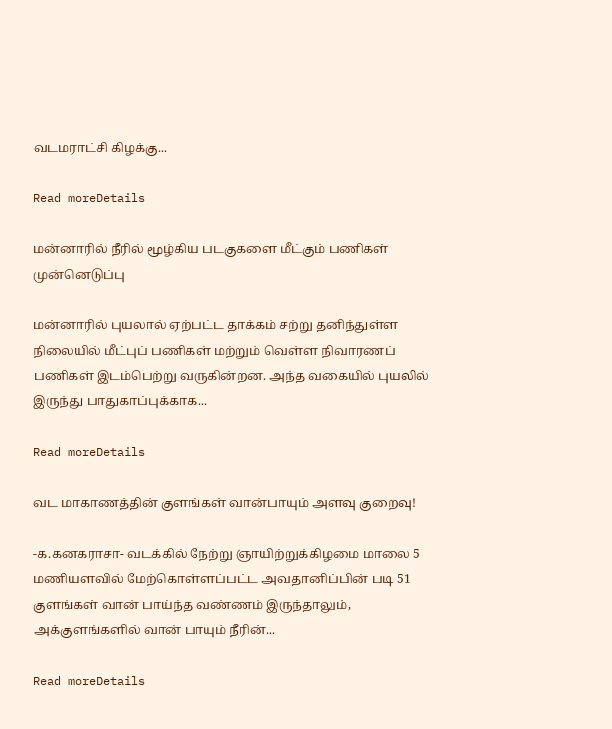வடமராட்சி கிழக்கு...

Read moreDetails

மன்னாரில் நீரில் மூழ்கிய படகுகளை மீட்கும் பணிகள் முன்னெடுப்பு

மன்னாரில் புயலால் ஏற்பட்ட தாக்கம் சற்று தனிந்துள்ள நிலையில் மீட்புப் பணிகள் மற்றும் வெள்ள நிவாரணப் பணிகள் இடம்பெற்று வருகின்றன. அந்த வகையில் புயலில் இருந்து பாதுகாப்புக்காக...

Read moreDetails

வட மாகாணத்தின் குளங்கள் வான்பாயும் அளவு குறைவு!

-க.கனகராசா- வடக்கில் நேற்று ஞாயிற்றுக்கிழமை மாலை 5 மணியளவில் மேற்கொள்ளப்பட்ட அவதானிப்பின் படி 51 குளங்கள் வான் பாய்ந்த வண்ணம் இருந்தாலும், அக்குளங்களில் வான் பாயும் நீரின்...

Read moreDetails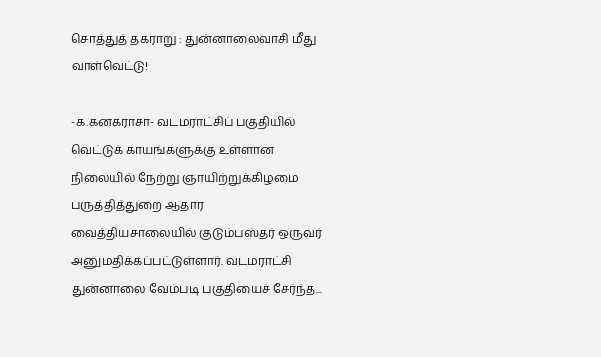சொத்துத் தகராறு : துன்னாலைவாசி மீது வாள்வெட்டு!

-க.கனகராசா- வடமராட்சிப் பகுதியில் வெட்டுக் காயங்களுக்கு உள்ளான நிலையில் நேற்று ஞாயிற்றுக்கிழமை பருத்தித்துறை ஆதார வைத்தியசாலையில் குடும்பஸ்தர் ஒருவர் அனுமதிக்கப்பட்டுள்ளார். வடமராட்சி துன்னாலை வேம்படி பகுதியைச் சேர்ந்த...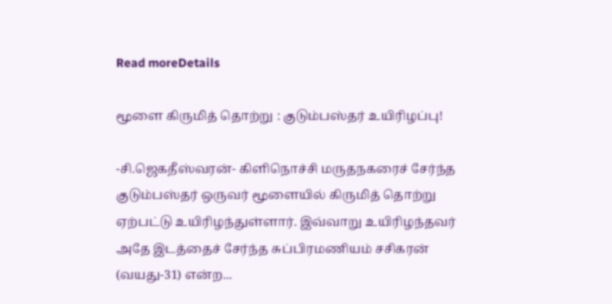Read moreDetails

மூளை கிருமித் தொற்று : குடும்பஸ்தர் உயிரிழப்பு!

-சி.ஜெகதீஸ்வரன்- கிளிநொச்சி மருதநகரைச் சேர்ந்த குடும்பஸ்தர் ஒருவர் மூளையில் கிருமித் தொற்று ஏற்பட்டு உயிரிழந்துள்ளார். இவ்வாறு உயிரிழந்தவர் அதே இடத்தைச் சேர்ந்த சுப்பிரமணியம் சசிகரன் (வயது-31) என்ற...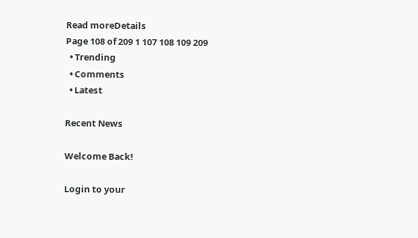Read moreDetails
Page 108 of 209 1 107 108 109 209
  • Trending
  • Comments
  • Latest

Recent News

Welcome Back!

Login to your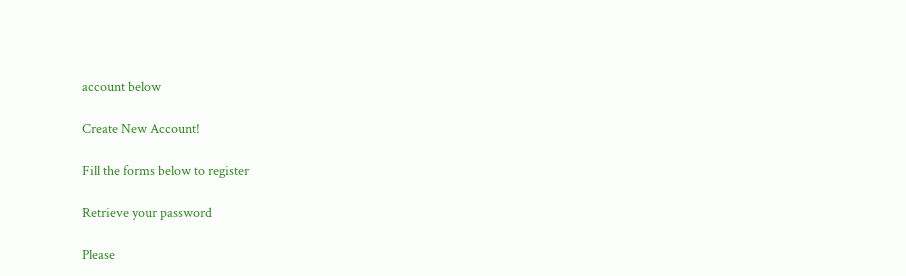account below

Create New Account!

Fill the forms below to register

Retrieve your password

Please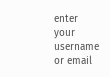enter your username or email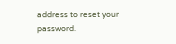address to reset your password.